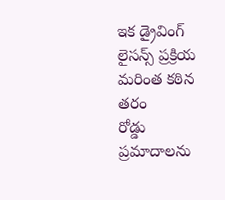ఇక డ్రైవింగ్ లైసన్స్ ప్రక్రియ మరింత కఠిన తరం
రోడ్డు ప్రమాదాలను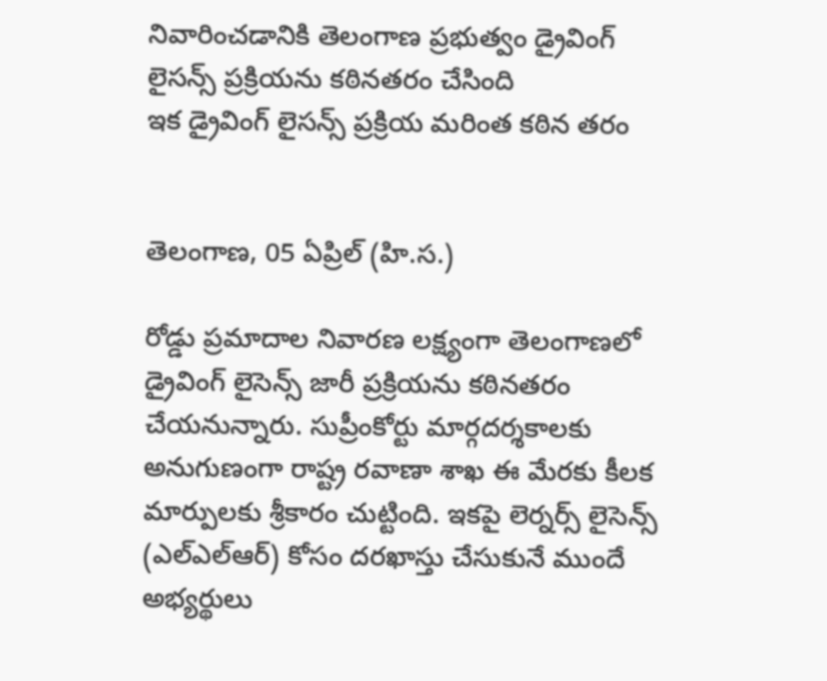నివారించడానికి తెలంగాణ ప్రభుత్వం డ్రైవింగ్ లైసన్స్ ప్రక్రియను కఠినతరం చేసింది
ఇక డ్రైవింగ్ లైసన్స్ ప్రక్రియ మరింత కఠిన తరం


తెలంగాణ, 05 ఏప్రిల్ (హి.స.)

రోడ్డు ప్రమాదాల నివారణ లక్ష్యంగా తెలంగాణలో డ్రైవింగ్ లైసెన్స్ జారీ ప్రక్రియను కఠినతరం చేయనున్నారు. సుప్రీంకోర్టు మార్గదర్శకాలకు అనుగుణంగా రాష్ట్ర రవాణా శాఖ ఈ మేరకు కీలక మార్పులకు శ్రీకారం చుట్టింది. ఇకపై లెర్నర్స్ లైసెన్స్ (ఎల్ఎల్ఆర్) కోసం దరఖాస్తు చేసుకునే ముందే అభ్యర్థులు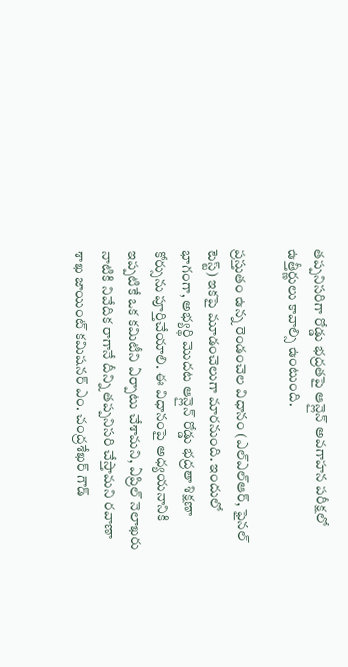తప్పనిసరిగా రోడ్డు భద్రతపై ఆన్లైన్ అవగాహన పరీక్షలో ఉత్తీర్ణులు కావాల్సి ఉంటుంది.

ప్రస్తుతం ఉన్న రెండంచెల విధానం (ఎల్ఎల్ఆర్, ఫైనల్ టెస్ట్) ఇకపై మూడంచెలుగా మారనుంది. ఇందులో భాగంగా, అభ్యర్థి మొదట ఆన్లైన్ రోడ్డు భద్రతా శిక్షణా కోర్సును పూర్తిచేయాలి. ఈ విధానంపై అధ్యయనానికి ఇప్పటికే ఒక కమిటీని ఏర్పాటు చేశామని, ఏప్రిల్ నెలాఖరు నాటికి నివేదిక రాగానే దీన్ని తప్పనిసరి చేస్తామని రవాణా శాఖ జాయింట్ కమిషనర్ ఎం. చంద్రశేఖర్ గౌడ్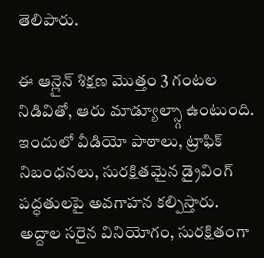తెలిపారు.

ఈ ఆన్లైన్ శిక్షణ మొత్తం 3 గంటల నిడివితో, ఆరు మాడ్యూల్స్గా ఉంటుంది. ఇందులో వీడియో పాఠాలు, ట్రాఫిక్ నిబంధనలు, సురక్షితమైన డ్రైవింగ్ పద్ధతులపై అవగాహన కల్పిస్తారు. అద్దాల సరైన వినియోగం, సురక్షితంగా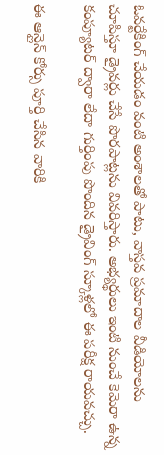ఓవర్టేకింగ్ చేయడం వంటి అంశాలతో పాటు, వాస్తవ ప్రమాదాల వీడియోలను చూపిస్తూ డ్రైవర్లు చేసే పొరపాట్లను వివరిస్తారు. అభ్యర్థులు ఇంటి నుంచే కెమెరా ఉన్న కంప్యూటర్ ద్వారా లేదా గుర్తింపు పొందిన డ్రైవింగ్ స్కూళ్లలో ఈ పరీక్ష రాయవచ్చు.

ఈ ఆన్లైన్ కోర్సు పూర్తి చేసిన వారికి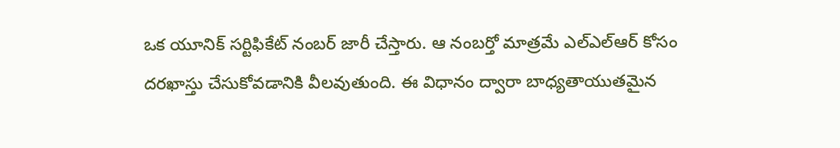ఒక యూనిక్ సర్టిఫికేట్ నంబర్ జారీ చేస్తారు. ఆ నంబర్తో మాత్రమే ఎల్ఎల్ఆర్ కోసం దరఖాస్తు చేసుకోవడానికి వీలవుతుంది. ఈ విధానం ద్వారా బాధ్యతాయుతమైన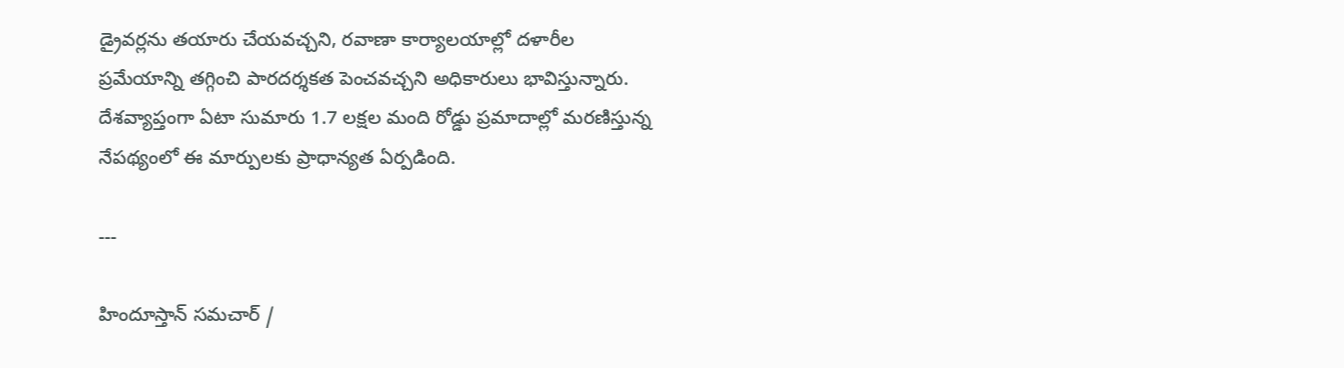డ్రైవర్లను తయారు చేయవచ్చని, రవాణా కార్యాలయాల్లో దళారీల ప్రమేయాన్ని తగ్గించి పారదర్శకత పెంచవచ్చని అధికారులు భావిస్తున్నారు. దేశవ్యాప్తంగా ఏటా సుమారు 1.7 లక్షల మంది రోడ్డు ప్రమాదాల్లో మరణిస్తున్న నేపథ్యంలో ఈ మార్పులకు ప్రాధాన్యత ఏర్పడింది.

---

హిందూస్తాన్ సమచార్ /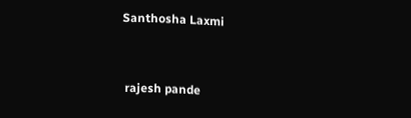Santhosha Laxmi


 rajesh pande